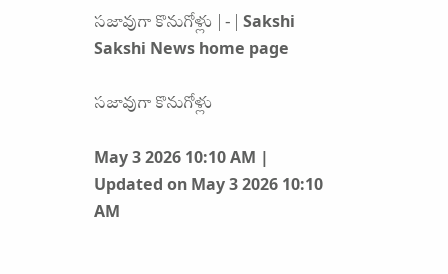సజావుగా కొనుగోళ్లు | - | Sakshi
Sakshi News home page

సజావుగా కొనుగోళ్లు

May 3 2026 10:10 AM | Updated on May 3 2026 10:10 AM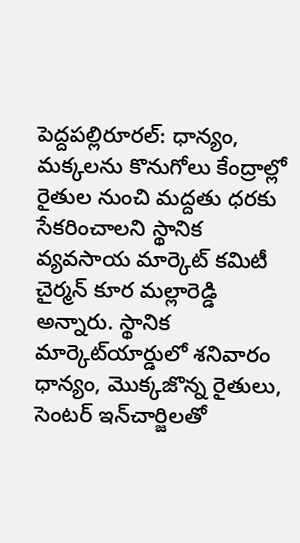పెద్దపల్లిరూరల్‌: ధాన్యం, మక్కలను కొనుగోలు కేంద్రాల్లో రైతుల నుంచి మద్దతు ధరకు సేకరించాలని స్థానిక వ్యవసాయ మార్కెట్‌ కమిటీ చైర్మన్‌ కూర మల్లారెడ్డి అన్నారు. స్థానిక మార్కెట్‌యార్డులో శనివారం ధాన్యం, మొక్కజొన్న రైతులు, సెంటర్‌ ఇన్‌చార్జిలతో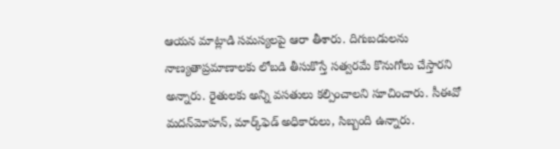ఆయన మాట్లాడి సమస్యలపై ఆరా తీశారు. దిగుబడులను నాణ్యతాప్రమాణాలకు లోబడి తీసుకొస్తే సత్వరమే కొనుగోలు చేస్తారని అన్నారు. రైతులకు అన్ని వసతులు కల్పించాలని సూచించారు. సీఈవో మదన్‌మోహన్‌, మార్క్‌ఫెడ్‌ అధికారులు, సిబ్బంది ఉన్నారు.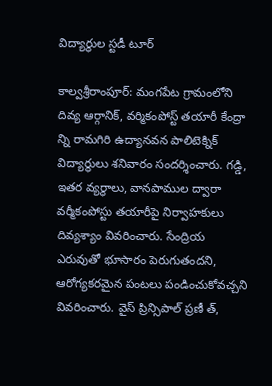విద్యార్థుల స్టడీ టూర్‌

కాల్వశ్రీరాంపూర్‌: మంగపేట గ్రామంలోని దివ్య ఆర్గానిక్‌, వర్మికంపోస్ట్‌ తయారీ కేంద్రా న్ని రామగిరి ఉద్యానవన పాలిటెక్నిక్‌ విద్యార్థులు శనివారం సందర్శించారు. గడ్డి, ఇతర వ్యర్థాలు, వానపాముల ద్వారా వర్మీకంపోస్టు తయారీపై నిర్వాహకులు దివ్యశ్యాం వివరించారు. సేంద్రియ ఎరువుతో భూసారం పెరుగుతందని, ఆరోగ్యకరమైన పంటలు పండించుకోవచ్చని వివరించారు. వైస్‌ ప్రిన్సిపాల్‌ ప్రణీ త్‌,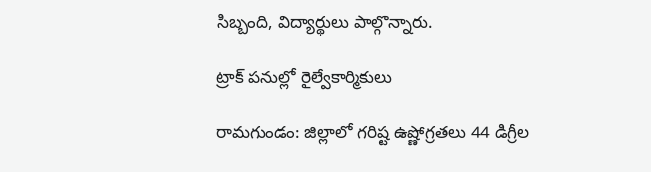సిబ్బంది, విద్యార్థులు పాల్గొన్నారు.

ట్రాక్‌ పనుల్లో రైల్వేకార్మికులు

రామగుండం: జిల్లాలో గరిష్ట ఉష్ణోగ్రతలు 44 డిగ్రీల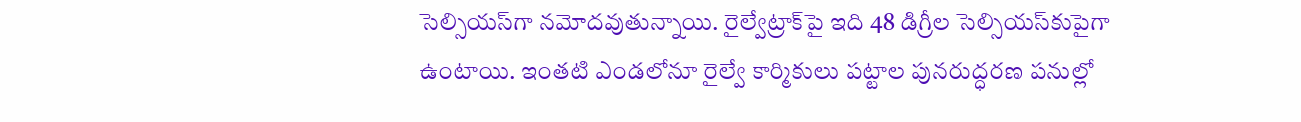సెల్సియస్‌గా నమోదవుతున్నాయి. రైల్వేట్రాక్‌పై ఇది 48 డిగ్రీల సెల్సియస్‌కుపైగా ఉంటాయి. ఇంతటి ఎండలోనూ రైల్వే కార్మికులు పట్టాల పునరుద్ధరణ పనుల్లో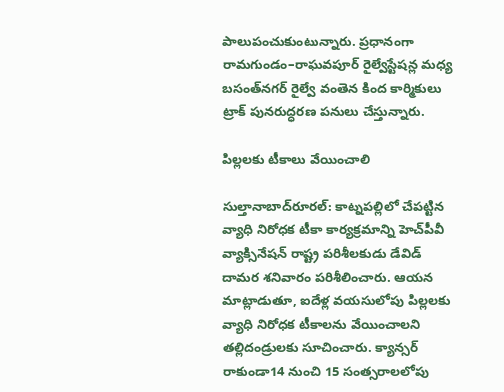పాలుపంచుకుంటున్నారు. ప్రధానంగా రామగుండం–రాఘవపూర్‌ రైల్వేస్టేషన్ల మధ్య బసంత్‌నగర్‌ రైల్వే వంతెన కింద కార్మికులు ట్రాక్‌ పునరుద్ధరణ పనులు చేస్తున్నారు.

పిల్లలకు టీకాలు వేయించాలి

సుల్తానాబాద్‌రూరల్‌: కాట్నపల్లిలో చేపట్టిన వ్యాధి నిరోధక టీకా కార్యక్రమాన్ని హెచ్‌పీవీ వ్యాక్సినేషన్‌ రాష్ట్ర పరిశీలకుడు డేవిడ్‌ దామర శనివారం పరిశీలించారు. ఆయన మాట్లాడుతూ, ఐదేళ్ల వయసులోపు పిల్లలకు వ్యాధి నిరోధక టీకాలను వేయించాలని తల్లిదండ్రులకు సూచించారు. క్యాన్సర్‌ రాకుండా14 నుంచి 15 సంత్సరాలలోపు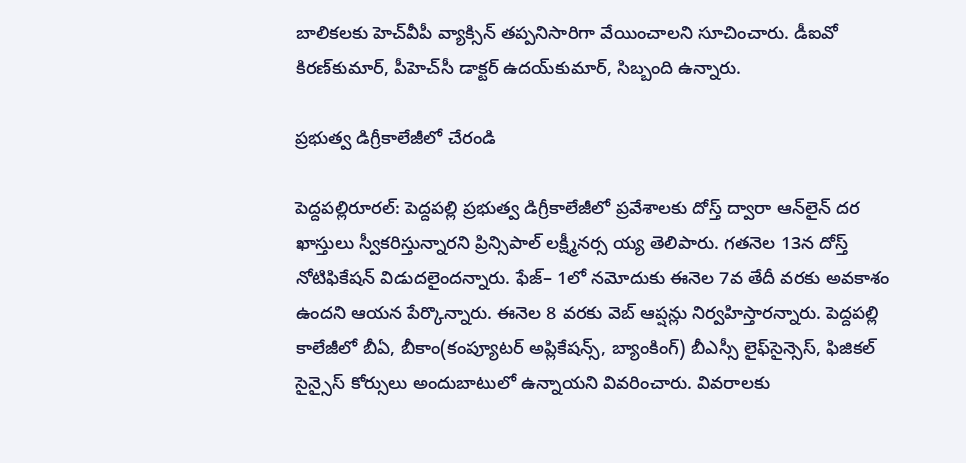బాలికలకు హెచ్‌వీపీ వ్యాక్సిన్‌ తప్పనిసారిగా వేయించాలని సూచించారు. డీఐవో కిరణ్‌కుమార్‌, పీహెచ్‌సీ డాక్టర్‌ ఉదయ్‌కుమార్‌, సిబ్బంది ఉన్నారు.

ప్రభుత్వ డిగ్రీకాలేజీలో చేరండి

పెద్దపల్లిరూరల్‌: పెద్దపల్లి ప్రభుత్వ డిగ్రీకాలేజీలో ప్రవేశాలకు దోస్త్‌ ద్వారా ఆన్‌లైన్‌ దర ఖాస్తులు స్వీకరిస్తున్నారని ప్రిన్సిపాల్‌ లక్ష్మీనర్స య్య తెలిపారు. గతనెల 13న దోస్త్‌ నోటిఫికేషన్‌ విడుదలైందన్నారు. ఫేజ్‌– 1లో నమోదుకు ఈనెల 7వ తేదీ వరకు అవకాశం ఉందని ఆయన పేర్కొన్నారు. ఈనెల 8 వరకు వెబ్‌ ఆప్షన్లు నిర్వహిస్తారన్నారు. పెద్దపల్లి కాలేజీలో బీఏ, బీకాం(కంప్యూటర్‌ అప్లికేషన్స్‌, బ్యాంకింగ్‌) బీఎస్సీ లైఫ్‌సైన్సెస్‌, ఫిజికల్‌ సైన్సైస్‌ కోర్సులు అందుబాటులో ఉన్నాయని వివరించారు. వివరాలకు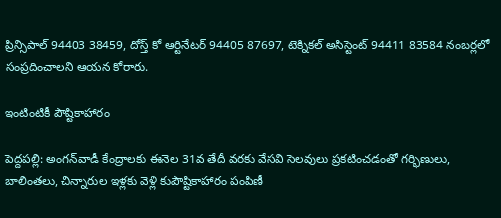ప్రిన్సిపాల్‌ 94403 38459, దోస్త్‌ కో ఆర్టినేటర్‌ 94405 87697, టెక్నికల్‌ అసిస్టెంట్‌ 94411 83584 నంబర్లలో సంప్రదించాలని ఆయన కోరారు.

ఇంటింటికీ పౌష్టికాహారం

పెద్దపల్లి: అంగన్‌వాడీ కేంద్రాలకు ఈనెల 31వ తేదీ వరకు వేసవి సెలవులు ప్రకటించడంతో గర్భిణులు, బాలింతలు, చిన్నారుల ఇళ్లకు వెళ్లి కుపౌష్టికాహారం పంపిణీ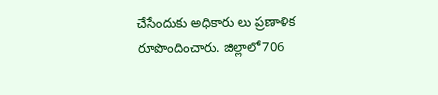చేసేందుకు అధికారు లు ప్రణాళిక రూపొందించారు. జిల్లాలో706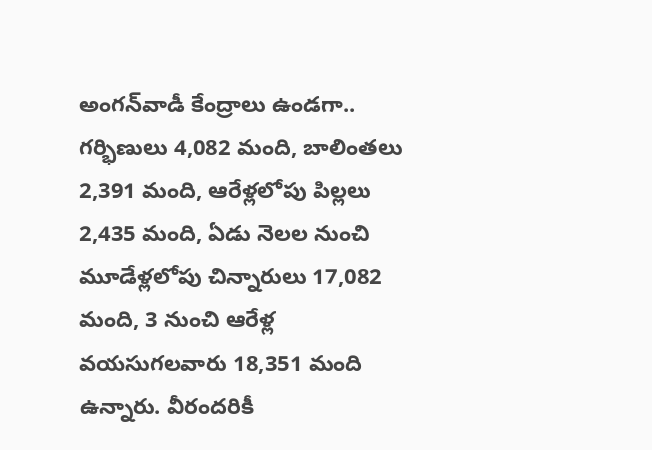అంగన్‌వాడీ కేంద్రాలు ఉండగా.. గర్భిణులు 4,082 మంది, బాలింతలు 2,391 మంది, ఆరేళ్లలోపు పిల్లలు 2,435 మంది, ఏడు నెలల నుంచి మూడేళ్లలోపు చిన్నారులు 17,082 మంది, 3 నుంచి ఆరేళ్ల వయసుగలవారు 18,351 మంది ఉన్నారు. వీరందరికీ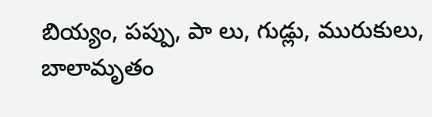బియ్యం, పప్పు, పా లు, గుడ్లు, మురుకులు, బాలామృతం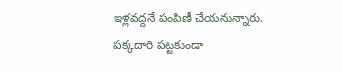ఇళ్లవద్దనే పంపిణీ చేయనున్నారు. పక్కదారి పట్టకుండా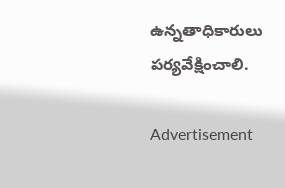ఉన్నతాధికారులు పర్యవేక్షించాలి.

Advertisement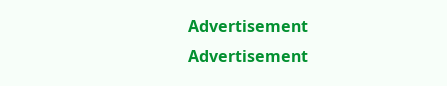Advertisement
Advertisement